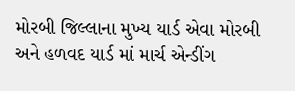મોરબી જિલ્લાના મુખ્ય યાર્ડ એવા મોરબી અને હળવદ યાર્ડ માં માર્ચ એન્ડીંગ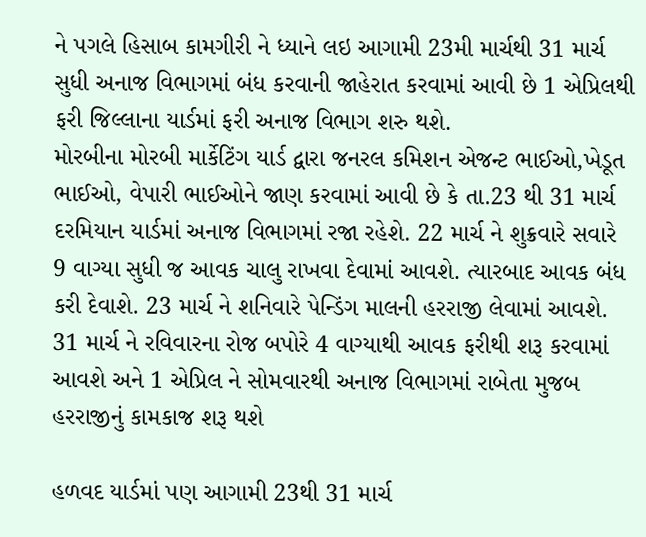ને પગલે હિસાબ કામગીરી ને ધ્યાને લઇ આગામી 23મી માર્ચથી 31 માર્ચ સુધી અનાજ વિભાગમાં બંધ કરવાની જાહેરાત કરવામાં આવી છે 1 એપ્રિલથી ફરી જિલ્લાના યાર્ડમાં ફરી અનાજ વિભાગ શરુ થશે.
મોરબીના મોરબી માર્કેટિંગ યાર્ડ દ્વારા જનરલ કમિશન એજન્ટ ભાઈઓ,ખેડૂત ભાઈઓ, વેપારી ભાઈઓને જાણ કરવામાં આવી છે કે તા.23 થી 31 માર્ચ દરમિયાન યાર્ડમાં અનાજ વિભાગમાં રજા રહેશે. 22 માર્ચ ને શુક્રવારે સવારે 9 વાગ્યા સુધી જ આવક ચાલુ રાખવા દેવામાં આવશે. ત્યારબાદ આવક બંધ કરી દેવાશે. 23 માર્ચ ને શનિવારે પેન્ડિંગ માલની હરરાજી લેવામાં આવશે. 31 માર્ચ ને રવિવારના રોજ બપોરે 4 વાગ્યાથી આવક ફરીથી શરૂ કરવામાં આવશે અને 1 એપ્રિલ ને સોમવારથી અનાજ વિભાગમાં રાબેતા મુજબ હરરાજીનું કામકાજ શરૂ થશે

હળવદ યાર્ડમાં પણ આગામી 23થી 31 માર્ચ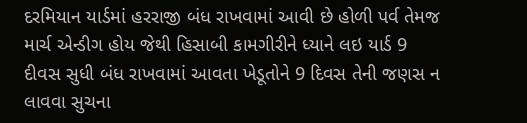દરમિયાન યાર્ડમાં હરરાજી બંધ રાખવામાં આવી છે હોળી પર્વ તેમજ માર્ચ એન્ડીગ હોય જેથી હિસાબી કામગીરીને ધ્યાને લઇ યાર્ડ 9 દીવસ સુધી બંધ રાખવામાં આવતા ખેડૂતોને 9 દિવસ તેની જણસ ન લાવવા સુચના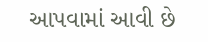આપવામાં આવી છે